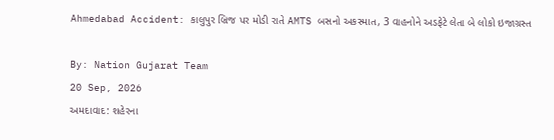Ahmedabad Accident: કાલુપુર બ્રિજ પર મોડી રાતે AMTS બસનો અકસ્માત, 3 વાહનોને અડફેટે લેતા બે લોકો ઇજાગ્રસ્ત

By: Nation Gujarat Team
20 Sep, 2026
અમદાવાદ: શહેરના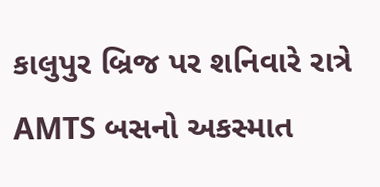કાલુપુર બ્રિજ પર શનિવારે રાત્રે AMTS બસનો અકસ્માત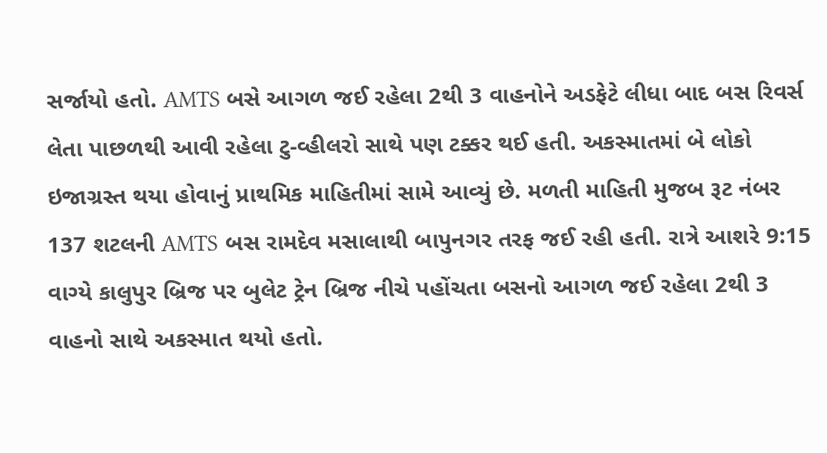સર્જાયો હતો. AMTS બસે આગળ જઈ રહેલા 2થી 3 વાહનોને અડફેટે લીધા બાદ બસ રિવર્સ લેતા પાછળથી આવી રહેલા ટુ-વ્હીલરો સાથે પણ ટક્કર થઈ હતી. અકસ્માતમાં બે લોકો ઇજાગ્રસ્ત થયા હોવાનું પ્રાથમિક માહિતીમાં સામે આવ્યું છે. મળતી માહિતી મુજબ રૂટ નંબર 137 શટલની AMTS બસ રામદેવ મસાલાથી બાપુનગર તરફ જઈ રહી હતી. રાત્રે આશરે 9:15 વાગ્યે કાલુપુર બ્રિજ પર બુલેટ ટ્રેન બ્રિજ નીચે પહોંચતા બસનો આગળ જઈ રહેલા 2થી 3 વાહનો સાથે અકસ્માત થયો હતો.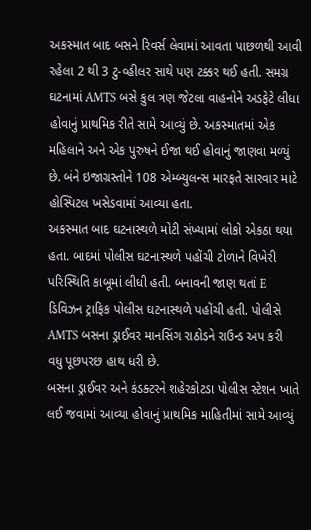અકસ્માત બાદ બસને રિવર્સ લેવામાં આવતા પાછળથી આવી રહેલા 2 થી 3 ટુ-વ્હીલર સાથે પણ ટક્કર થઈ હતી. સમગ્ર ઘટનામાં AMTS બસે કુલ ત્રણ જેટલા વાહનોને અડફેટે લીધા હોવાનું પ્રાથમિક રીતે સામે આવ્યું છે. અકસ્માતમાં એક મહિલાને અને એક પુરુષને ઈજા થઈ હોવાનું જાણવા મળ્યું છે. બંને ઇજાગ્રસ્તોને 108 એમ્બ્યુલન્સ મારફતે સારવાર માટે હોસ્પિટલ ખસેડવામાં આવ્યા હતા.
અકસ્માત બાદ ઘટનાસ્થળે મોટી સંખ્યામાં લોકો એકઠા થયા હતા. બાદમાં પોલીસ ઘટનાસ્થળે પહોંચી ટોળાને વિખેરી પરિસ્થિતિ કાબૂમાં લીધી હતી. બનાવની જાણ થતાં E ડિવિઝન ટ્રાફિક પોલીસ ઘટનાસ્થળે પહોંચી હતી. પોલીસે AMTS બસના ડ્રાઈવર માનસિંગ રાઠોડને રાઉન્ડ અપ કરી વધુ પૂછપરછ હાથ ધરી છે.
બસના ડ્રાઈવર અને કંડક્ટરને શહેરકોટડા પોલીસ સ્ટેશન ખાતે લઈ જવામાં આવ્યા હોવાનું પ્રાથમિક માહિતીમાં સામે આવ્યું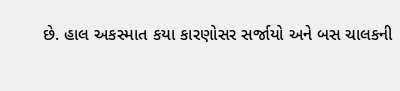છે. હાલ અકસ્માત કયા કારણોસર સર્જાયો અને બસ ચાલકની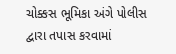ચોક્કસ ભૂમિકા અંગે પોલીસ દ્વારા તપાસ કરવામાં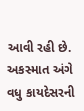આવી રહી છે. અકસ્માત અંગે વધુ કાયદેસરની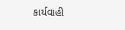કાર્યવાહી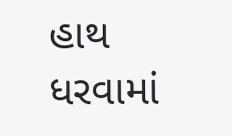હાથ ધરવામાં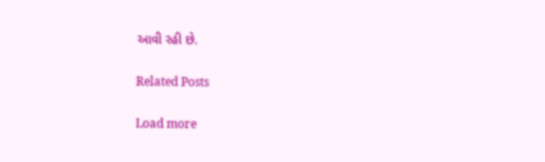આવી રહી છે.

Related Posts

Load more